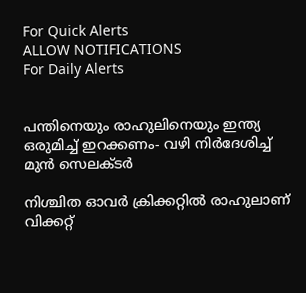For Quick Alerts
ALLOW NOTIFICATIONS
For Daily Alerts


പന്തിനെയും രാഹുലിനെയും ഇന്ത്യ ഒരുമിച്ച് ഇറക്കണം- വഴി നിര്‍ദേശിച്ച് മുന്‍ സെലക്ടര്‍

നിശ്ചിത ഓവര്‍ ക്രിക്കറ്റില്‍ രാഹുലാണ് വിക്കറ്റ്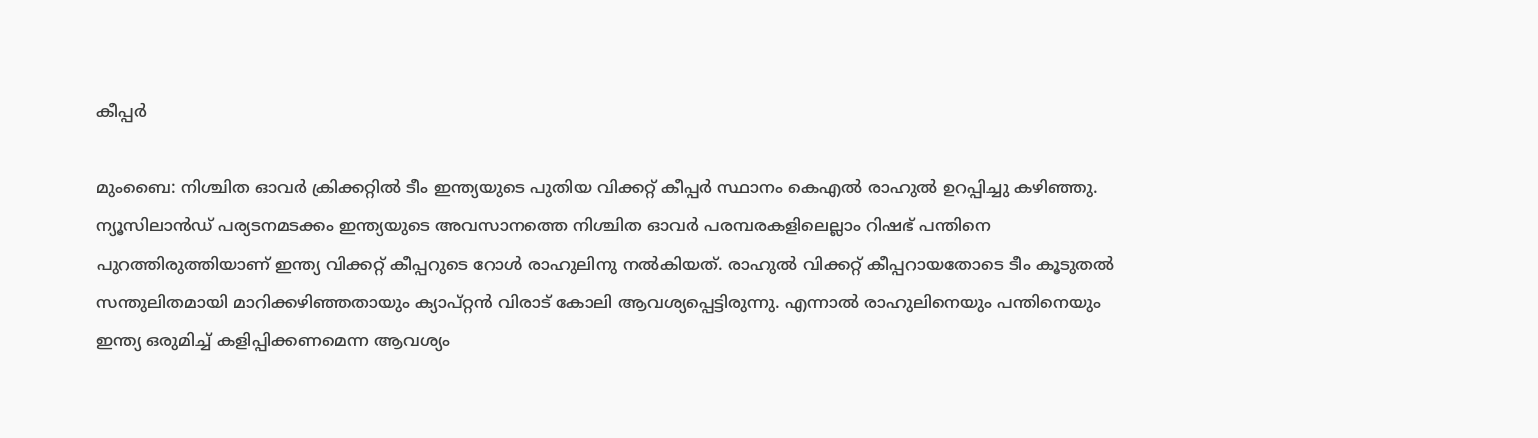കീപ്പര്‍

മുംബൈ: നിശ്ചിത ഓവര്‍ ക്രിക്കറ്റില്‍ ടീം ഇന്ത്യയുടെ പുതിയ വിക്കറ്റ് കീപ്പര്‍ സ്ഥാനം കെഎല്‍ രാഹുല്‍ ഉറപ്പിച്ചു കഴിഞ്ഞു. ന്യൂസിലാന്‍ഡ് പര്യടനമടക്കം ഇന്ത്യയുടെ അവസാനത്തെ നിശ്ചിത ഓവര്‍ പരമ്പരകളിലെല്ലാം റിഷഭ് പന്തിനെ പുറത്തിരുത്തിയാണ് ഇന്ത്യ വിക്കറ്റ് കീപ്പറുടെ റോള്‍ രാഹുലിനു നല്‍കിയത്. രാഹുല്‍ വിക്കറ്റ് കീപ്പറായതോടെ ടീം കൂടുതല്‍ സന്തുലിതമായി മാറിക്കഴിഞ്ഞതായും ക്യാപ്റ്റന്‍ വിരാട് കോലി ആവശ്യപ്പെട്ടിരുന്നു. എന്നാല്‍ രാഹുലിനെയും പന്തിനെയും ഇന്ത്യ ഒരുമിച്ച് കളിപ്പിക്കണമെന്ന ആവശ്യം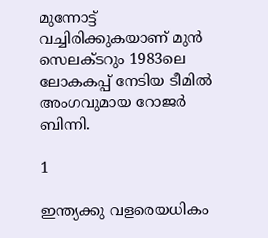മുന്നോട്ട് വച്ചിരിക്കുകയാണ് മുന്‍ സെലക്ടറും 1983ലെ ലോകകപ്പ് നേടിയ ടീമില്‍ അംഗവുമായ റോജര്‍ ബിന്നി.

1

ഇന്ത്യക്കു വളരെയധികം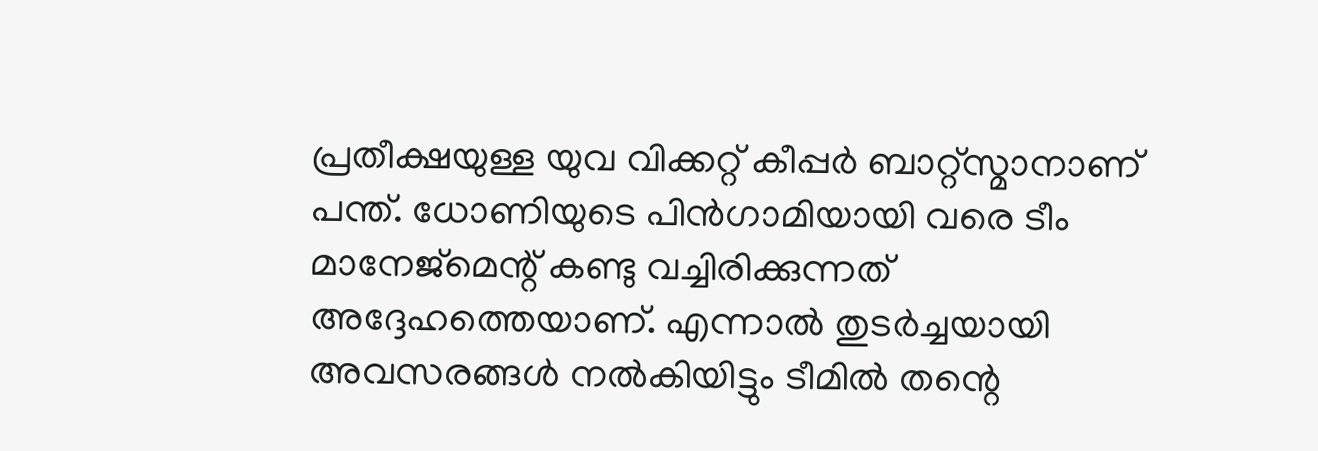പ്രതീക്ഷയുള്ള യുവ വിക്കറ്റ് കീപ്പര്‍ ബാറ്റ്‌സ്മാനാണ് പന്ത്. ധോണിയുടെ പിന്‍ഗാമിയായി വരെ ടീം മാനേജ്‌മെന്റ് കണ്ടു വച്ചിരിക്കുന്നത് അദ്ദേഹത്തെയാണ്. എന്നാല്‍ തുടര്‍ച്ചയായി അവസരങ്ങള്‍ നല്‍കിയിട്ടും ടീമില്‍ തന്റെ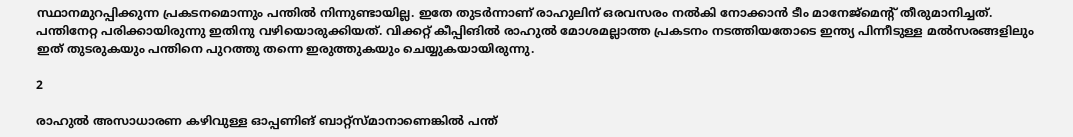സ്ഥാനമുറപ്പിക്കുന്ന പ്രകടനമൊന്നും പന്തില്‍ നിന്നുണ്ടായില്ല. ഇതേ തുടര്‍ന്നാണ് രാഹുലിന് ഒരവസരം നല്‍കി നോക്കാന്‍ ടീം മാനേജ്‌മെന്റ് തീരുമാനിച്ചത്. പന്തിനേറ്റ പരിക്കായിരുന്നു ഇതിനു വഴിയൊരുക്കിയത്. വിക്കറ്റ് കീപ്പിങില്‍ രാഹുല്‍ മോശമല്ലാത്ത പ്രകടനം നടത്തിയതോടെ ഇന്ത്യ പിന്നീടുള്ള മല്‍സരങ്ങളിലും ഇത് തുടരുകയും പന്തിനെ പുറത്തു തന്നെ ഇരുത്തുകയും ചെയ്യുകയായിരുന്നു.

2

രാഹുല്‍ അസാധാരണ കഴിവുള്ള ഓപ്പണിങ് ബാറ്റ്‌സ്മാനാണെങ്കില്‍ പന്ത്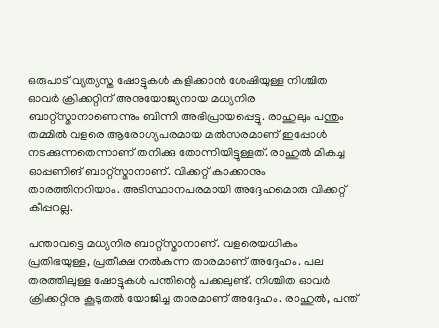ഒരുപാട് വ്യത്യസ്ത ഷോട്ടുകള്‍ കളിക്കാന്‍ ശേഷിയുള്ള നിശ്ചിത ഓവര്‍ ക്രിക്കറ്റിന് അനുയോജ്യനായ മധ്യനിര ബാറ്റ്‌സ്മാനാണെന്നും ബിന്നി അഭിപ്രായപ്പെട്ടു. രാഹുലും പന്തും തമ്മില്‍ വളരെ ആരോഗ്യപരമായ മല്‍സരമാണ് ഇപ്പോള്‍ നടക്കുന്നതെന്നാണ് തനിക്കു തോന്നിയിട്ടുള്ളത്. രാഹുല്‍ മികച്ച ഓപ്പണിങ് ബാറ്റ്‌സ്മാനാണ്. വിക്കറ്റ് കാക്കാനും താരത്തിനറിയാം. അടിസ്ഥാനപരമായി അദ്ദേഹമൊരു വിക്കറ്റ് കീപ്പറല്ല.

പന്താവട്ടെ മധ്യനിര ബാറ്റ്‌സ്മാനാണ്. വളരെയധികം പ്രതിഭയുള്ള, പ്രതീക്ഷ നല്‍കുന്ന താരമാണ് അദ്ദേഹം. പല തരത്തിലുള്ള ഷോട്ടുകള്‍ പന്തിന്റെ പക്കലുണ്ട്. നിശ്ചിത ഓവര്‍ ക്രിക്കറ്റിനു കൂടുതല്‍ യോജിച്ച താരമാണ് അദ്ദേഹം. രാഹുല്‍, പന്ത്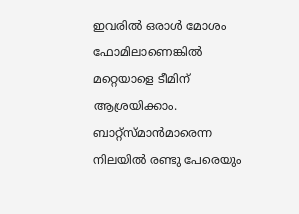ഇവരില്‍ ഒരാള്‍ മോശം ഫോമിലാണെങ്കില്‍ മറ്റെയാളെ ടീമിന് ആശ്രയിക്കാം. ബാറ്റ്‌സ്മാന്‍മാരെന്ന നിലയില്‍ രണ്ടു പേരെയും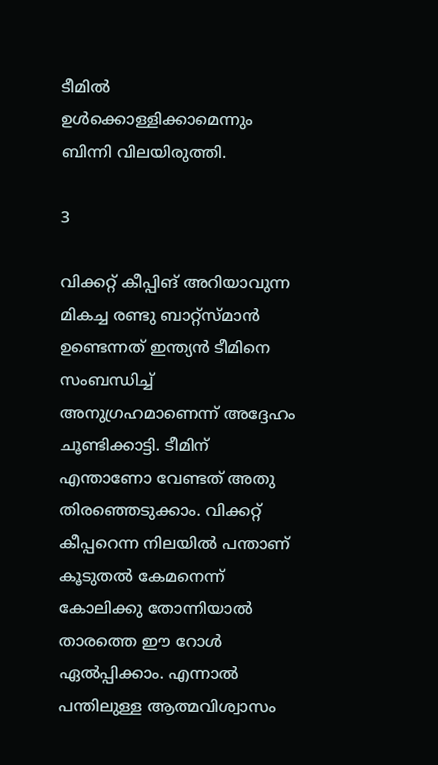ടീമില്‍ ഉള്‍ക്കൊള്ളിക്കാമെന്നും ബിന്നി വിലയിരുത്തി.

3

വിക്കറ്റ് കീപ്പിങ് അറിയാവുന്ന മികച്ച രണ്ടു ബാറ്റ്‌സ്മാന്‍ ഉണ്ടെന്നത് ഇന്ത്യന്‍ ടീമിനെ സംബന്ധിച്ച് അനുഗ്രഹമാണെന്ന് അദ്ദേഹം ചൂണ്ടിക്കാട്ടി. ടീമിന് എന്താണോ വേണ്ടത് അതു തിരഞ്ഞെടുക്കാം. വിക്കറ്റ് കീപ്പറെന്ന നിലയില്‍ പന്താണ് കൂടുതല്‍ കേമനെന്ന് കോലിക്കു തോന്നിയാല്‍ താരത്തെ ഈ റോള്‍ ഏല്‍പ്പിക്കാം. എന്നാല്‍ പന്തിലുള്ള ആത്മവിശ്വാസം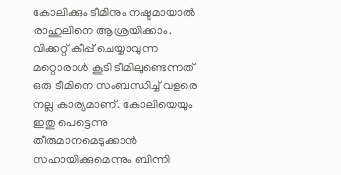കോലിക്കും ടീമിനും നഷ്ടമായാല്‍ രാഹുലിനെ ആശ്രയിക്കാം. വിക്കറ്റ് കീപ്പ് ചെയ്യാവുന്ന മറ്റൊരാള്‍ കൂടി ടീമിലുണ്ടെന്നത് ഒരു ടീമിനെ സംബന്ധിച്ച് വളരെ നല്ല കാര്യമാണ്. കോലിയെയും ഇതു പെട്ടെന്നു തീരുമാനമെടുക്കാന്‍ സഹായിക്കുമെന്നും ബിന്നി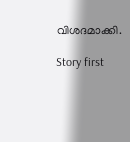വിശദമാക്കി.

Story first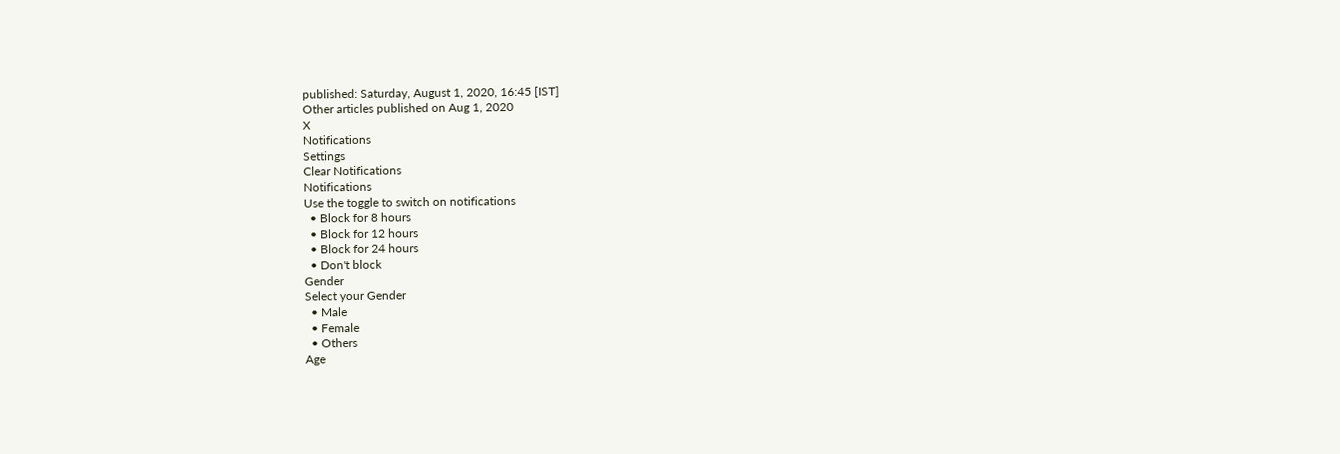published: Saturday, August 1, 2020, 16:45 [IST]
Other articles published on Aug 1, 2020
X
Notifications
Settings
Clear Notifications
Notifications
Use the toggle to switch on notifications
  • Block for 8 hours
  • Block for 12 hours
  • Block for 24 hours
  • Don't block
Gender
Select your Gender
  • Male
  • Female
  • Others
Age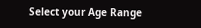Select your Age Range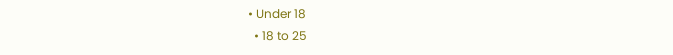• Under 18
  • 18 to 25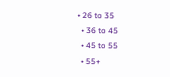• 26 to 35
  • 36 to 45
  • 45 to 55
  • 55+